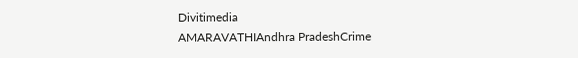Divitimedia
AMARAVATHIAndhra PradeshCrime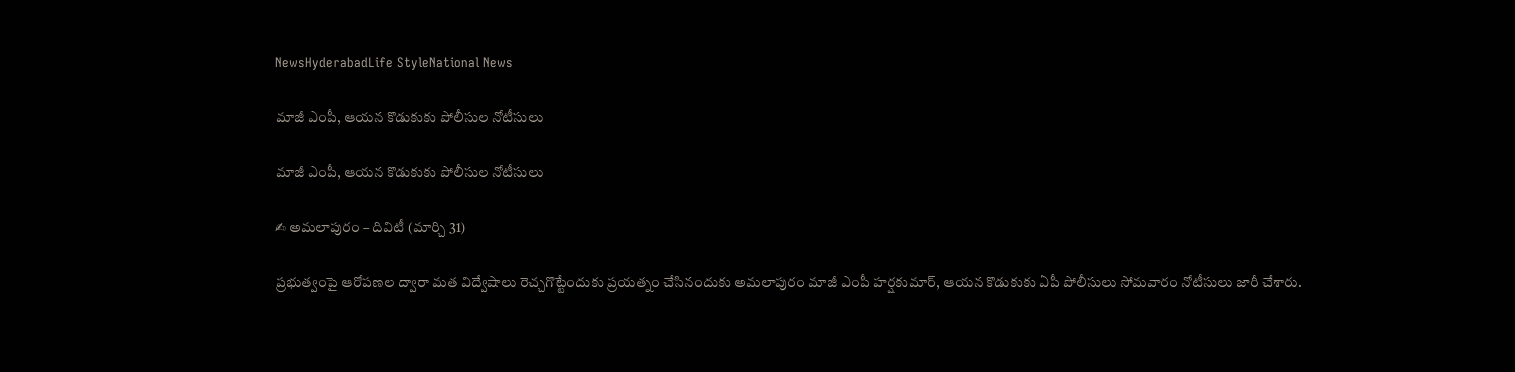NewsHyderabadLife StyleNational News

మాజీ ఎంపీ, ఆయన కొడుకుకు పోలీసుల నోటీసులు

మాజీ ఎంపీ, ఆయన కొడుకుకు పోలీసుల నోటీసులు

✍ అమలాపురం – దివిటీ (మార్చి 31)

ప్రభుత్వంపై ఆరోపణల ద్వారా మత విద్వేషాలు రెచ్చగొట్టేందుకు ప్రయత్నం చేసినందుకు అమలాపురం మాజీ ఎంపీ హర్షకుమార్, ఆయన కొడుకుకు ఏపీ పోలీసులు సోమవారం నోటీసులు జారీ చేశారు.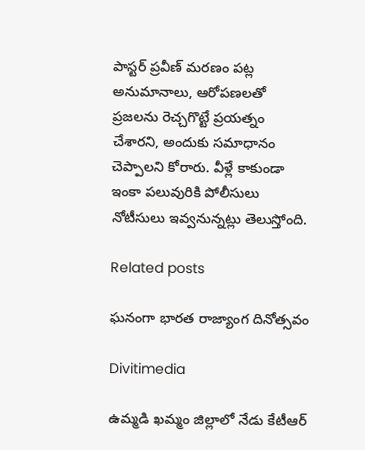పాస్టర్ ప్రవీణ్ మరణం పట్ల అనుమానాలు, ఆరోపణలతో ప్రజలను రెచ్చగొట్టే ప్రయత్నం చేశారని, అందుకు సమాధానం చెప్పాలని కోరారు. వీళ్లే కాకుండా ఇంకా పలువురికి పోలీసులు నోటీసులు ఇవ్వనున్నట్లు తెలుస్తోంది.

Related posts

ఘనంగా భారత రాజ్యాంగ దినోత్సవం

Divitimedia

ఉమ్మడి ఖమ్మం జిల్లాలో నేడు కేటీఆర్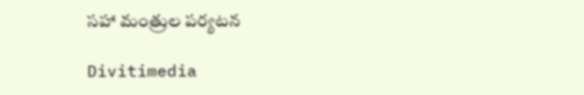సహా మంత్రుల పర్యటన

Divitimedia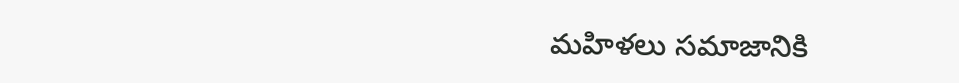మహిళలు సమాజానికి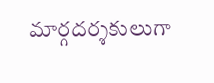మార్గదర్శకులుగా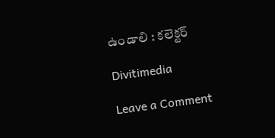ఉండాలి : కలెక్టర్

Divitimedia

Leave a Comment